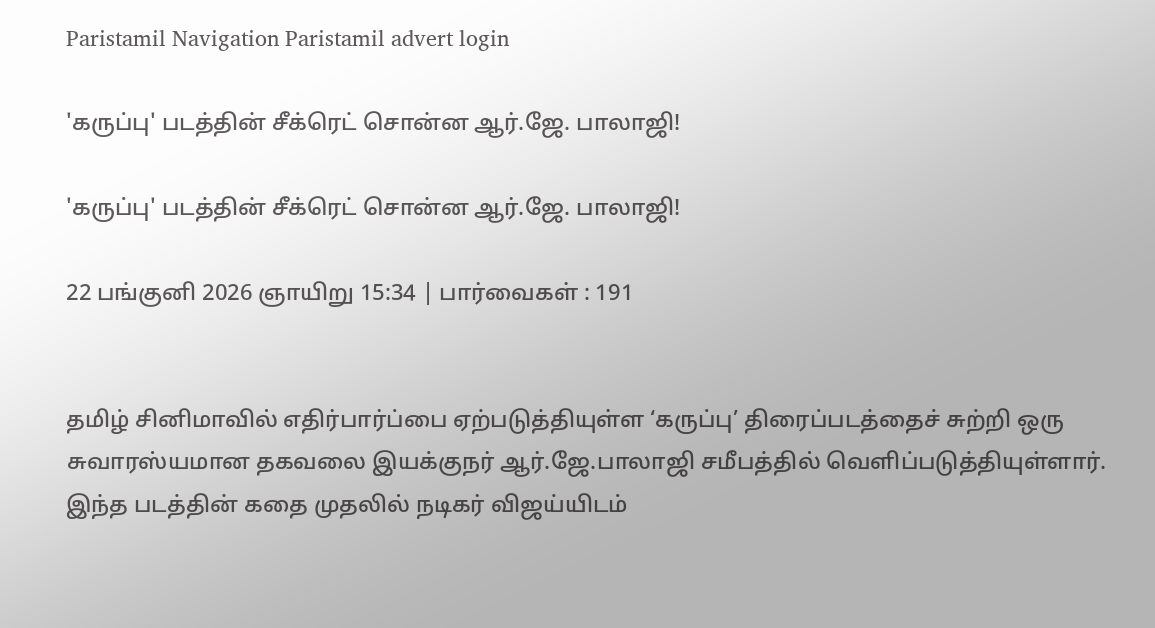Paristamil Navigation Paristamil advert login

'கருப்பு' படத்தின் சீக்ரெட் சொன்ன ஆர்.ஜே. பாலாஜி!

'கருப்பு' படத்தின் சீக்ரெட் சொன்ன ஆர்.ஜே. பாலாஜி!

22 பங்குனி 2026 ஞாயிறு 15:34 | பார்வைகள் : 191


தமிழ் சினிமாவில் எதிர்பார்ப்பை ஏற்படுத்தியுள்ள ‘கருப்பு’ திரைப்படத்தைச் சுற்றி ஒரு சுவாரஸ்யமான தகவலை இயக்குநர் ஆர்.ஜே.பாலாஜி சமீபத்தில் வெளிப்படுத்தியுள்ளார். இந்த படத்தின் கதை முதலில் நடிகர் விஜய்யிடம்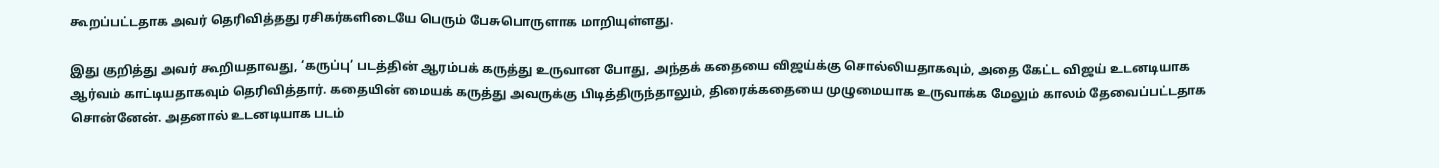கூறப்பட்டதாக அவர் தெரிவித்தது ரசிகர்களிடையே பெரும் பேசுபொருளாக மாறியுள்ளது.

இது குறித்து அவர் கூறியதாவது, ‘கருப்பு’ படத்தின் ஆரம்பக் கருத்து உருவான போது, அந்தக் கதையை விஜய்க்கு சொல்லியதாகவும், அதை கேட்ட விஜய் உடனடியாக ஆர்வம் காட்டியதாகவும் தெரிவித்தார். கதையின் மையக் கருத்து அவருக்கு பிடித்திருந்தாலும், திரைக்கதையை முழுமையாக உருவாக்க மேலும் காலம் தேவைப்பட்டதாக சொன்னேன். அதனால் உடனடியாக படம்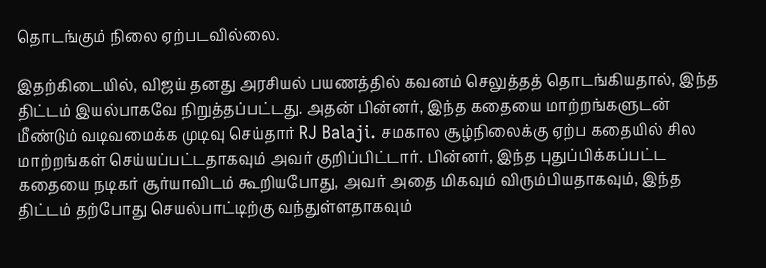தொடங்கும் நிலை ஏற்படவில்லை.

இதற்கிடையில், விஜய் தனது அரசியல் பயணத்தில் கவனம் செலுத்தத் தொடங்கியதால், இந்த திட்டம் இயல்பாகவே நிறுத்தப்பட்டது. அதன் பின்னர், இந்த கதையை மாற்றங்களுடன் மீண்டும் வடிவமைக்க முடிவு செய்தார் RJ Balaji. சமகால சூழ்நிலைக்கு ஏற்ப கதையில் சில மாற்றங்கள் செய்யப்பட்டதாகவும் அவர் குறிப்பிட்டார். பின்னர், இந்த புதுப்பிக்கப்பட்ட கதையை நடிகர் சூர்யாவிடம் கூறியபோது, அவர் அதை மிகவும் விரும்பியதாகவும், இந்த திட்டம் தற்போது செயல்பாட்டிற்கு வந்துள்ளதாகவும்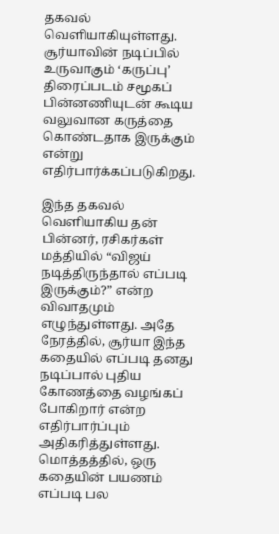தகவல் வெளியாகியுள்ளது. சூர்யாவின் நடிப்பில் உருவாகும் ‘கருப்பு’ திரைப்படம் சமூகப் பின்னணியுடன் கூடிய வலுவான கருத்தை கொண்டதாக இருக்கும் என்று எதிர்பார்க்கப்படுகிறது.

இந்த தகவல் வெளியாகிய தன் பின்னர், ரசிகர்கள் மத்தியில் “விஜய் நடித்திருந்தால் எப்படி இருக்கும்?” என்ற விவாதமும் எழுந்துள்ளது. அதே நேரத்தில், சூர்யா இந்த கதையில் எப்படி தனது நடிப்பால் புதிய கோணத்தை வழங்கப் போகிறார் என்ற எதிர்பார்ப்பும் அதிகரித்துள்ளது. மொத்தத்தில், ஒரு கதையின் பயணம் எப்படி பல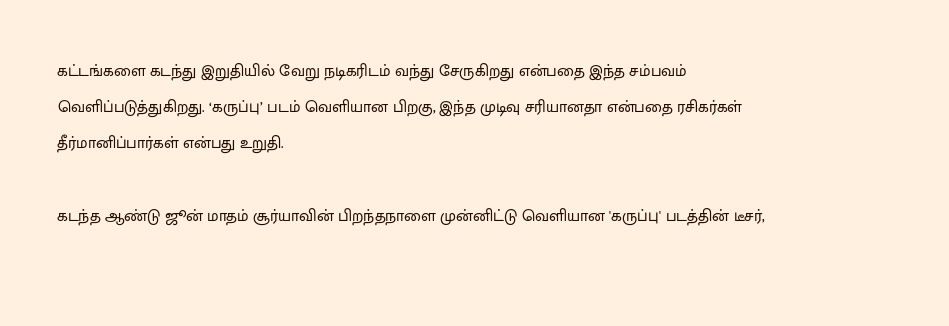கட்டங்களை கடந்து இறுதியில் வேறு நடிகரிடம் வந்து சேருகிறது என்பதை இந்த சம்பவம் வெளிப்படுத்துகிறது. ‘கருப்பு’ படம் வெளியான பிறகு, இந்த முடிவு சரியானதா என்பதை ரசிகர்கள் தீர்மானிப்பார்கள் என்பது உறுதி.

கடந்த ஆண்டு ஜூன் மாதம் சூர்யாவின் பிறந்தநாளை முன்னிட்டு வெளியான 'கருப்பு' படத்தின் டீசர்,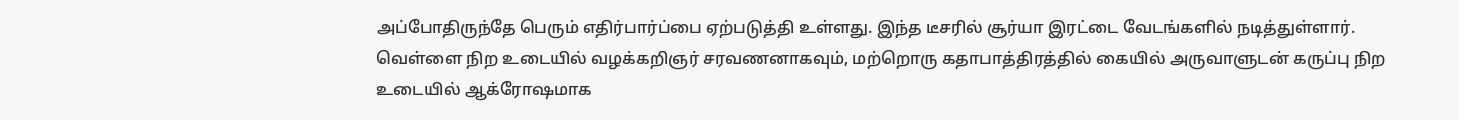அப்போதிருந்தே பெரும் எதிர்பார்ப்பை ஏற்படுத்தி உள்ளது. இந்த டீசரில் சூர்யா இரட்டை வேடங்களில் நடித்துள்ளார். வெள்ளை நிற உடையில் வழக்கறிஞர் சரவணனாகவும், மற்றொரு கதாபாத்திரத்தில் கையில் அருவாளுடன் கருப்பு நிற உடையில் ஆக்ரோஷமாக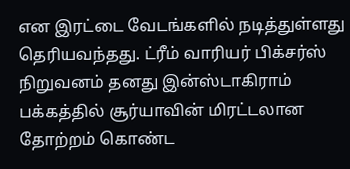என இரட்டை வேடங்களில் நடித்துள்ளது தெரியவந்தது. ட்ரீம் வாரியர் பிக்சர்ஸ் நிறுவனம் தனது இன்ஸ்டாகிராம் பக்கத்தில் சூர்யாவின் மிரட்டலான தோற்றம் கொண்ட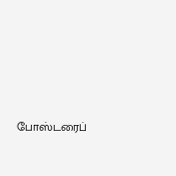போஸ்டரைப்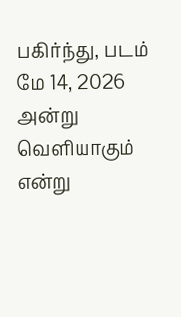பகிர்ந்து, படம் மே 14, 2026 அன்று வெளியாகும் என்று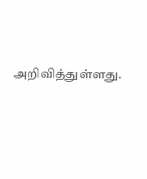அறிவித்துள்ளது.